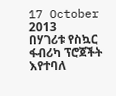17 October 2013
በሃገሪቱ የስኳር ፋብሪካ ፕሮጀችት እየተባለ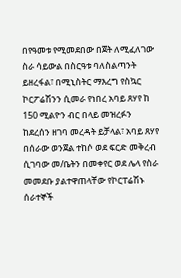በየዓመቱ የሚመደበው በጀት ለሚፈለገው ስራ ሳይውል በስርዓቱ ባለስልጣንት ይዘረፋል፣ በሚኒስትር ማእረግ የስኳር ኮርፖሬሽንን ሲመራ የነበረ አባይ ጸሃየ ከ 150 ሚልዮን ብር በላይ መዝረፉን ከደረሰን ዘገባ መረዳት ይቻላል፣ አባይ ጸሃየ በሰራው ወንጀል ተከሶ ወደ ፍርድ መቅረብ ሲገባው መ/ቤትን በመቀየር ወደ ሌላ የስራ መመደቡ ያልተዋጠላቸው የኮርፐሬሽኑ ሰራተኞች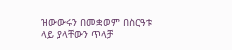ዝውውሩን በመቋወም በስርዓቱ ላይ ያላቸውን ጥላቻ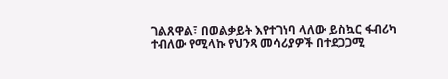ገልጸዋል፣ በወልቃይት እየተገነባ ላለው ይስኳር ፋብሪካ ተብለው የሚላኩ የህንጻ መሳሪያዎች በተደጋጋሚ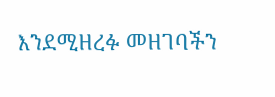እንደሚዘረፉ መዘገባችን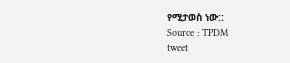የሚታወስ ነው::
Source : TPDM
tweet